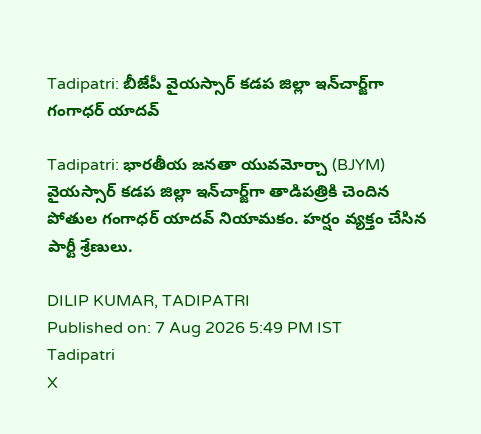Tadipatri: బీజేపీ వైయస్సార్ కడప జిల్లా ఇన్‌చార్జ్‌గా గంగాధర్ యాదవ్

Tadipatri: భారతీయ జనతా యువమోర్చా (BJYM) వైయస్సార్ కడప జిల్లా ఇన్‌చార్జ్‌గా తాడిపత్రికి చెందిన పోతుల గంగాధర్ యాదవ్ నియామకం. హర్షం వ్యక్తం చేసిన పార్టీ శ్రేణులు.

DILIP KUMAR, TADIPATRI
Published on: 7 Aug 2026 5:49 PM IST
Tadipatri
X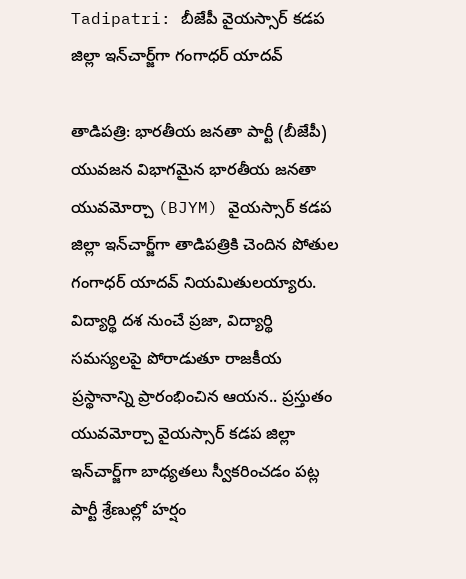Tadipatri: బీజేపీ వైయస్సార్ కడప జిల్లా ఇన్‌చార్జ్‌గా గంగాధర్ యాదవ్

తాడిపత్రి: భారతీయ జనతా పార్టీ (బీజేపీ) యువజన విభాగమైన భారతీయ జనతా యువమోర్చా (BJYM) వైయస్సార్ కడప జిల్లా ఇన్‌చార్జ్‌గా తాడిపత్రికి చెందిన పోతుల గంగాధర్ యాదవ్ నియమితులయ్యారు. విద్యార్థి దశ నుంచే ప్రజా, విద్యార్థి సమస్యలపై పోరాడుతూ రాజకీయ ప్రస్థానాన్ని ప్రారంభించిన ఆయన.. ప్రస్తుతం యువమోర్చా వైయస్సార్ కడప జిల్లా ఇన్‌చార్జ్‌గా బాధ్యతలు స్వీకరించడం పట్ల పార్టీ శ్రేణుల్లో హర్షం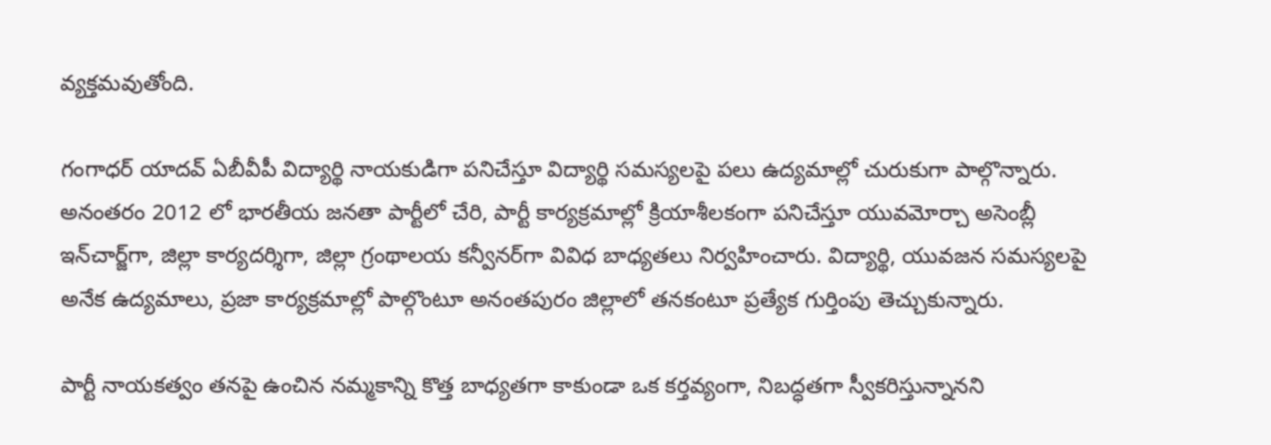వ్యక్తమవుతోంది.

గంగాధర్ యాదవ్ ఏబీవీపీ విద్యార్థి నాయకుడిగా పనిచేస్తూ విద్యార్థి సమస్యలపై పలు ఉద్యమాల్లో చురుకుగా పాల్గొన్నారు. అనంతరం 2012 లో భారతీయ జనతా పార్టీలో చేరి, పార్టీ కార్యక్రమాల్లో క్రియాశీలకంగా పనిచేస్తూ యువమోర్చా అసెంబ్లీ ఇన్‌చార్జ్‌గా, జిల్లా కార్యదర్శిగా, జిల్లా గ్రంథాలయ కన్వీనర్‌గా వివిధ బాధ్యతలు నిర్వహించారు. విద్యార్థి, యువజన సమస్యలపై అనేక ఉద్యమాలు, ప్రజా కార్యక్రమాల్లో పాల్గొంటూ అనంతపురం జిల్లాలో తనకంటూ ప్రత్యేక గుర్తింపు తెచ్చుకున్నారు.

పార్టీ నాయకత్వం తనపై ఉంచిన నమ్మకాన్ని కొత్త బాధ్యతగా కాకుండా ఒక కర్తవ్యంగా, నిబద్ధతగా స్వీకరిస్తున్నానని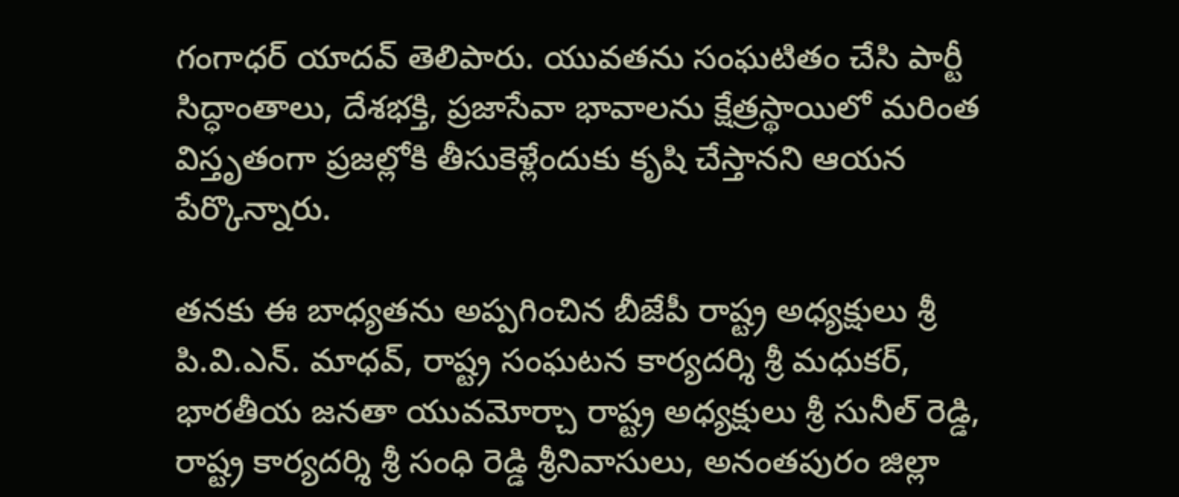గంగాధర్ యాదవ్ తెలిపారు. యువతను సంఘటితం చేసి పార్టీ సిద్ధాంతాలు, దేశభక్తి, ప్రజాసేవా భావాలను క్షేత్రస్థాయిలో మరింత విస్తృతంగా ప్రజల్లోకి తీసుకెళ్లేందుకు కృషి చేస్తానని ఆయన పేర్కొన్నారు.

తనకు ఈ బాధ్యతను అప్పగించిన బీజేపీ రాష్ట్ర అధ్యక్షులు శ్రీ పి.వి.ఎన్. మాధవ్, రాష్ట్ర సంఘటన కార్యదర్శి శ్రీ మధుకర్, భారతీయ జనతా యువమోర్చా రాష్ట్ర అధ్యక్షులు శ్రీ సునీల్ రెడ్డి, రాష్ట్ర కార్యదర్శి శ్రీ సంధి రెడ్డి శ్రీనివాసులు, అనంతపురం జిల్లా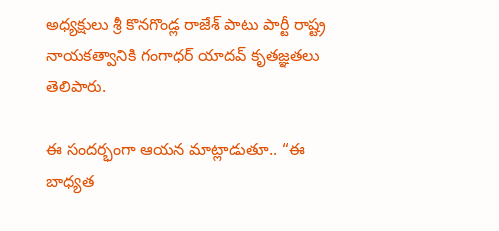అధ్యక్షులు శ్రీ కొనగొండ్ల రాజేశ్ పాటు పార్టీ రాష్ట్ర నాయకత్వానికి గంగాధర్ యాదవ్ కృతజ్ఞతలు తెలిపారు.

ఈ సందర్భంగా ఆయన మాట్లాడుతూ.. “ఈ బాధ్యత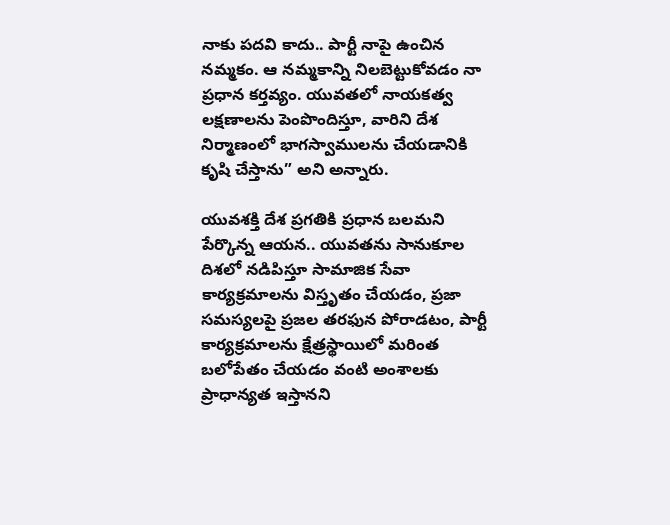నాకు పదవి కాదు.. పార్టీ నాపై ఉంచిన నమ్మకం. ఆ నమ్మకాన్ని నిలబెట్టుకోవడం నా ప్రధాన కర్తవ్యం. యువతలో నాయకత్వ లక్షణాలను పెంపొందిస్తూ, వారిని దేశ నిర్మాణంలో భాగస్వాములను చేయడానికి కృషి చేస్తాను” అని అన్నారు.

యువశక్తి దేశ ప్రగతికి ప్రధాన బలమని పేర్కొన్న ఆయన.. యువతను సానుకూల దిశలో నడిపిస్తూ సామాజిక సేవా కార్యక్రమాలను విస్తృతం చేయడం, ప్రజా సమస్యలపై ప్రజల తరఫున పోరాడటం, పార్టీ కార్యక్రమాలను క్షేత్రస్థాయిలో మరింత బలోపేతం చేయడం వంటి అంశాలకు ప్రాధాన్యత ఇస్తానని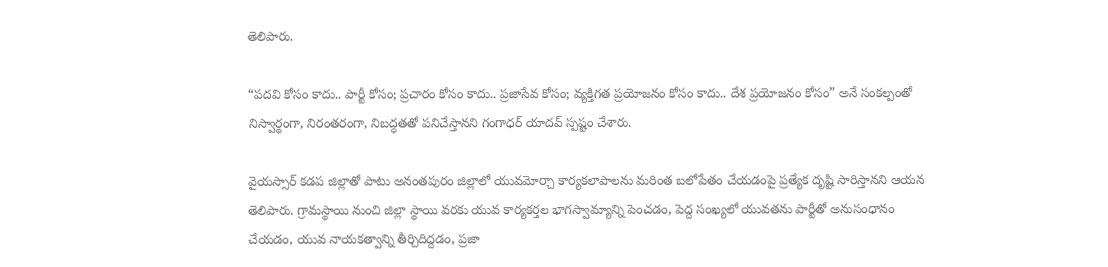తెలిపారు.

“పదవి కోసం కాదు.. పార్టీ కోసం; ప్రచారం కోసం కాదు.. ప్రజాసేవ కోసం; వ్యక్తిగత ప్రయోజనం కోసం కాదు.. దేశ ప్రయోజనం కోసం” అనే సంకల్పంతో నిస్వార్థంగా, నిరంతరంగా, నిబద్ధతతో పనిచేస్తానని గంగాధర్ యాదవ్ స్పష్టం చేశారు.

వైయస్సార్ కడప జిల్లాతో పాటు అనంతపురం జిల్లాలో యువమోర్చా కార్యకలాపాలను మరింత బలోపేతం చేయడంపై ప్రత్యేక దృష్టి సారిస్తానని ఆయన తెలిపారు. గ్రామస్థాయి నుంచి జిల్లా స్థాయి వరకు యువ కార్యకర్తల భాగస్వామ్యాన్ని పెంచడం, పెద్ద సంఖ్యలో యువతను పార్టీతో అనుసంధానం చేయడం, యువ నాయకత్వాన్ని తీర్చిదిద్దడం, ప్రజా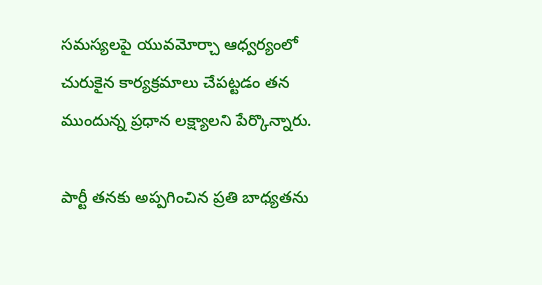సమస్యలపై యువమోర్చా ఆధ్వర్యంలో చురుకైన కార్యక్రమాలు చేపట్టడం తన ముందున్న ప్రధాన లక్ష్యాలని పేర్కొన్నారు.

పార్టీ తనకు అప్పగించిన ప్రతి బాధ్యతను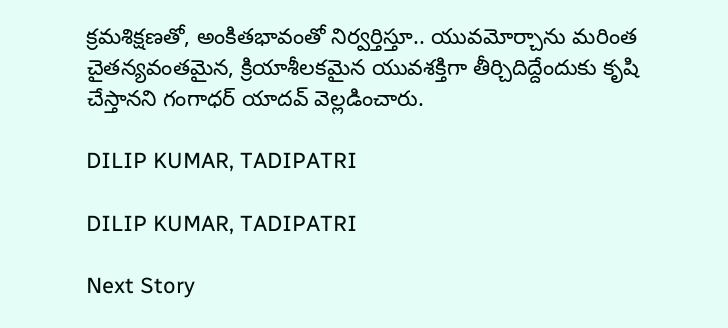క్రమశిక్షణతో, అంకితభావంతో నిర్వర్తిస్తూ.. యువమోర్చాను మరింత చైతన్యవంతమైన, క్రియాశీలకమైన యువశక్తిగా తీర్చిదిద్దేందుకు కృషి చేస్తానని గంగాధర్ యాదవ్ వెల్లడించారు.

DILIP KUMAR, TADIPATRI

DILIP KUMAR, TADIPATRI

Next Story